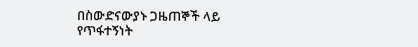በስውድናውያኑ ጋዜጠኞች ላይ የጥፋተኝነት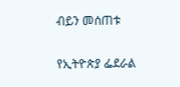ብይን መሰጠቱ

የኢትዮጵያ ፌደራል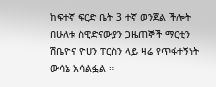ከፍተኛ ፍርድ ቤት 3 ተኛ ወንጀል ችሎት በሁለቱ ስዊድናውያን ጋዜጠኞች ማርቲን ሽቤዮና ዮሀን ፐርስን ላይ ዛሬ የጥፋተኝነት ውሳኔ አሳልፏል ።